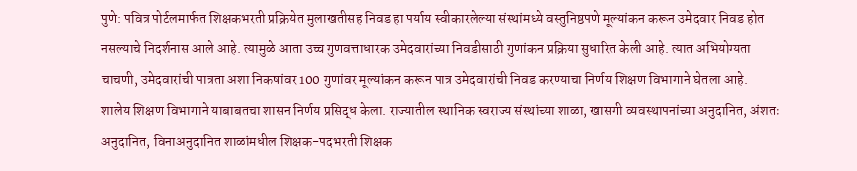पुणे: पवित्र पोर्टलमार्फत शिक्षकभरती प्रक्रियेत मुलाखतीसह निवड हा पर्याय स्वीकारलेल्या संस्थांमध्ये वस्तुनिष्ठपणे मूल्यांकन करून उमेदवार निवड होत नसल्याचे निदर्शनास आले आहे. त्यामुळे आता उच्च गुणवत्ताधारक उमेदवारांच्या निवडीसाठी गुणांकन प्रक्रिया सुधारित केली आहे. त्यात अभियोग्यता चाचणी, उमेदवारांची पात्रता अशा निकषांवर 100 गुणांवर मूल्यांकन करून पात्र उमेदवारांची निवड करण्याचा निर्णय शिक्षण विभागाने घेतला आहे.
शालेय शिक्षण विभागाने याबाबतचा शासन निर्णय प्रसिद्ध केला. राज्यातील स्थानिक स्वराज्य संस्थांच्या शाळा, खासगी व्यवस्थापनांच्या अनुदानित, अंशतः अनुदानित, विनाअनुदानित शाळांमधील शिक्षक-पदभरती शिक्षक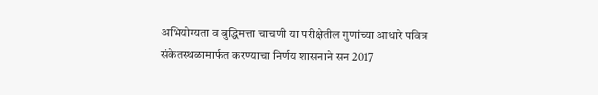अभियोग्यता व बुद्धिमत्ता चाचणी या परीक्षेतील गुणांच्या आधारे पवित्र संकेतस्थळामार्फत करण्याचा निर्णय शासनाने सन 2017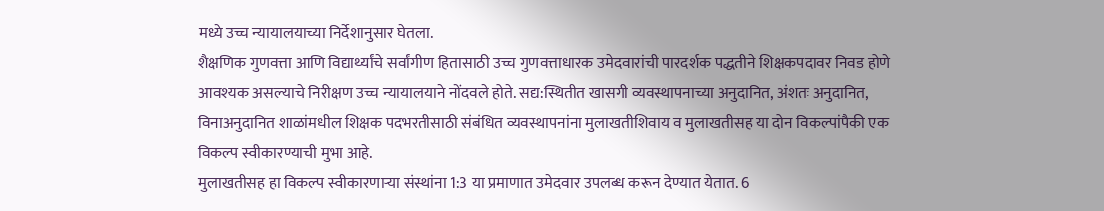मध्ये उच्च न्यायालयाच्या निर्देशानुसार घेतला.
शैक्षणिक गुणवत्ता आणि विद्यार्थ्यांचे सर्वांगीण हितासाठी उच्च गुणवत्ताधारक उमेदवारांची पारदर्शक पद्धतीने शिक्षकपदावर निवड होणे आवश्यक असल्याचे निरीक्षण उच्च न्यायालयाने नोंदवले होते. सद्य:स्थितीत खासगी व्यवस्थापनाच्या अनुदानित, अंशतः अनुदानित, विनाअनुदानित शाळांमधील शिक्षक पदभरतीसाठी संबंधित व्यवस्थापनांना मुलाखतीशिवाय व मुलाखतीसह या दोन विकल्पांपैकी एक विकल्प स्वीकारण्याची मुभा आहे.
मुलाखतीसह हा विकल्प स्वीकारणाऱ्या संस्थांना 1:3 या प्रमाणात उमेदवार उपलब्ध करून देण्यात येतात. 6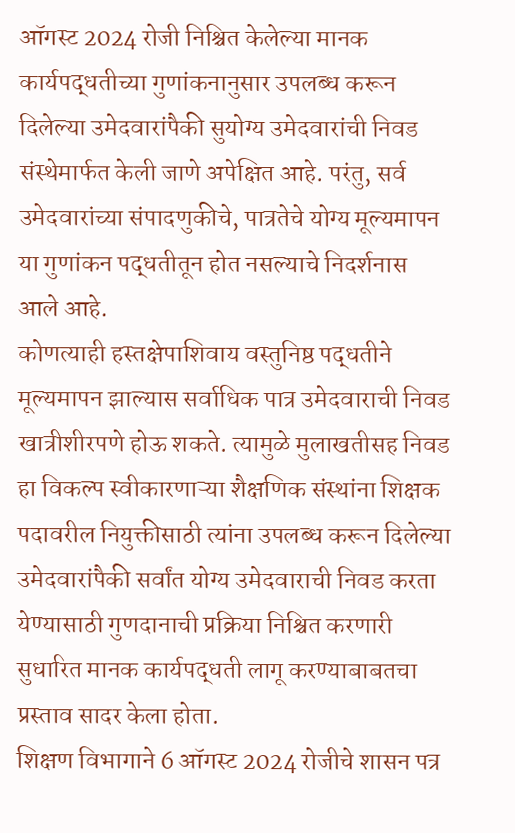ऑगस्ट 2024 रोजी निश्चित केलेल्या मानक कार्यपद्धतीच्या गुणांकनानुसार उपलब्ध करून दिलेल्या उमेदवारांपैकी सुयोग्य उमेदवारांची निवड संस्थेमार्फत केली जाणे अपेक्षित आहे. परंतु, सर्व उमेदवारांच्या संपादणुकीचे, पात्रतेचे योग्य मूल्यमापन या गुणांकन पद्धतीतून होत नसल्याचे निदर्शनास आले आहे.
कोणत्याही हस्तक्षेपाशिवाय वस्तुनिष्ठ पद्धतीने मूल्यमापन झाल्यास सर्वाधिक पात्र उमेदवाराची निवड खात्रीशीरपणे होऊ शकते. त्यामुळे मुलाखतीसह निवड हा विकल्प स्वीकारणाऱ्या शैक्षणिक संस्थांना शिक्षक पदावरील नियुक्तीसाठी त्यांना उपलब्ध करून दिलेल्या उमेदवारांपैकी सर्वांत योग्य उमेदवाराची निवड करता येण्यासाठी गुणदानाची प्रक्रिया निश्चित करणारी सुधारित मानक कार्यपद्धती लागू करण्याबाबतचा प्रस्ताव सादर केला होता.
शिक्षण विभागाने 6 ऑगस्ट 2024 रोजीचे शासन पत्र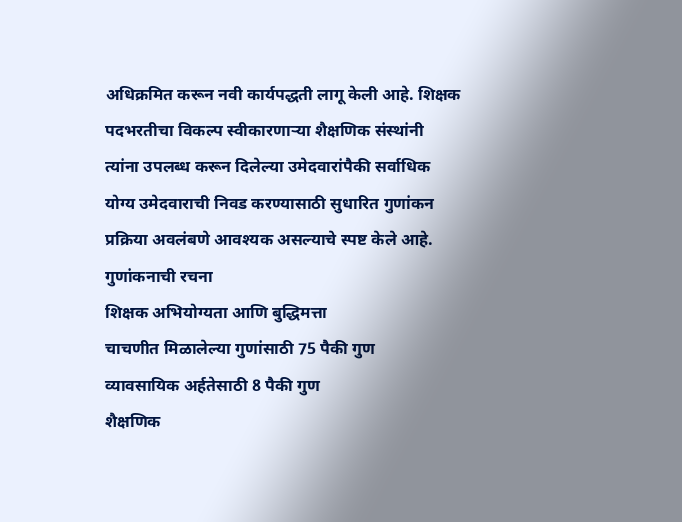अधिक्रमित करून नवी कार्यपद्धती लागू केली आहे. शिक्षक पदभरतीचा विकल्प स्वीकारणाऱ्या शैक्षणिक संस्थांनी त्यांना उपलब्ध करून दिलेल्या उमेदवारांपैकी सर्वाधिक योग्य उमेदवाराची निवड करण्यासाठी सुधारित गुणांकन प्रक्रिया अवलंबणे आवश्यक असल्याचे स्पष्ट केले आहे.
गुणांकनाची रचना
शिक्षक अभियोग्यता आणि बुद्धिमत्ता
चाचणीत मिळालेल्या गुणांसाठी 75 पैकी गुण
व्यावसायिक अर्हतेसाठी 8 पैकी गुण
शैक्षणिक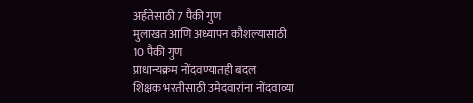अर्हतेसाठी 7 पैकी गुण
मुलाखत आणि अध्यापन कौशल्यासाठी
10 पैकी गुण
प्राधान्यक्रम नोंदवण्यातही बदल
शिक्षक भरतीसाठी उमेदवारांना नोंदवाव्या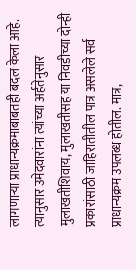लागणाऱ्या प्राधान्यक्रमाबाबतही बदल केला आहे. त्यानुसार उमेदवारांना त्यांच्या अर्हतेनुसार मुलाखतीशिवाय, मुलाखतीसह या निवडीच्या दोन्ही प्रकारांसाठी जाहिरातीतील पात्र असलेले सर्व प्राधान्यक्रम उपलब्ध होतील. मात्र,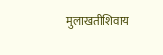मुलाखतीशिवाय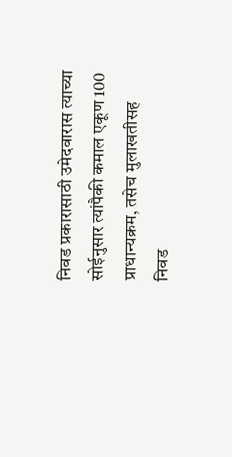निवड प्रकारासाठी उमेदवारास त्याच्या सोईनुसार त्यांपैकी कमाल एकूण 100 प्राधान्यक्रम, तसेच मुलाखतीसह निवड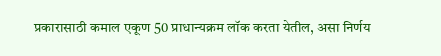प्रकारासाठी कमाल एकूण 50 प्राधान्यक्रम लॉक करता येतील, असा निर्णय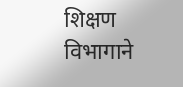शिक्षण विभागाने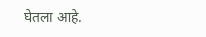घेतला आहे.